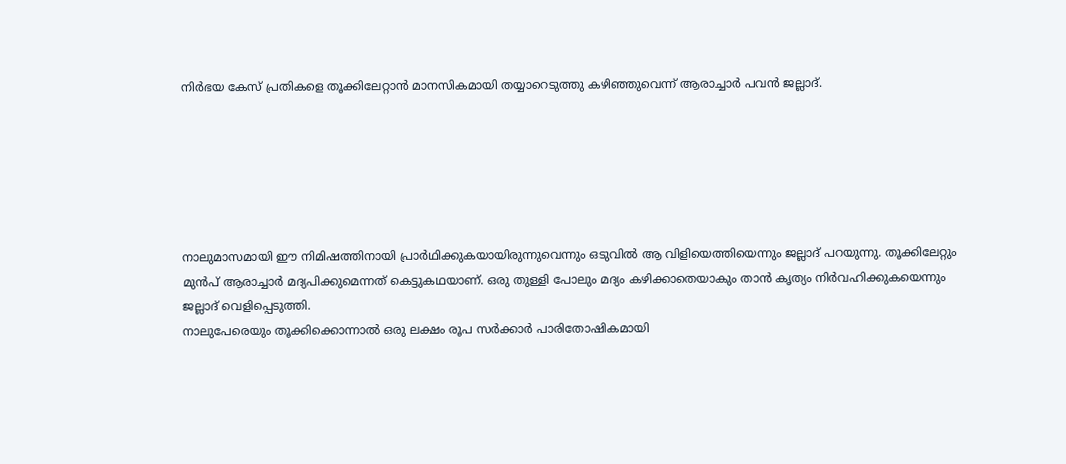നിർഭയ കേസ് പ്രതികളെ തൂക്കിലേറ്റാൻ മാനസികമായി തയ്യാറെടുത്തു കഴിഞ്ഞുവെന്ന് ആരാച്ചാർ പവൻ ജല്ലാദ്.






നാലുമാസമായി ഈ നിമിഷത്തിനായി പ്രാർഥിക്കുകയായിരുന്നുവെന്നും ഒടുവിൽ ആ വിളിയെത്തിയെന്നും ജല്ലാദ് പറയുന്നു. തൂക്കിലേറ്റും മുൻപ് ആരാച്ചാർ മദ്യപിക്കുമെന്നത് കെട്ടുകഥയാണ്. ഒരു തുള്ളി പോലും മദ്യം കഴിക്കാതെയാകും താൻ കൃത്യം നിർവഹിക്കുകയെന്നും ജല്ലാദ് വെളിപ്പെടുത്തി.
നാലുപേരെയും തൂക്കിക്കൊന്നാൽ ഒരു ലക്ഷം രൂപ സർക്കാർ പാരിതോഷികമായി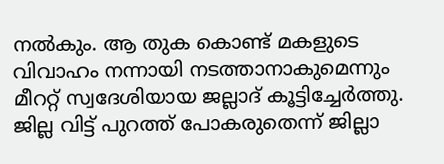നൽകും. ആ തുക കൊണ്ട് മകളുടെ വിവാഹം നന്നായി നടത്താനാകുമെന്നും മീററ്റ് സ്വദേശിയായ ജല്ലാദ് കൂട്ടിച്ചേർത്തു. ജില്ല വിട്ട് പുറത്ത് പോകരുതെന്ന് ജില്ലാ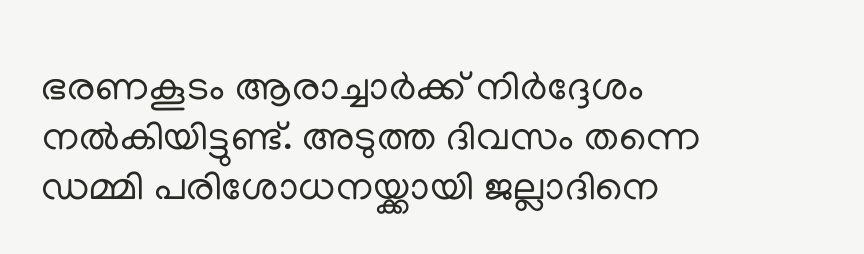ഭരണകൂടം ആരാച്ചാർക്ക് നിർദ്ദേശം നൽകിയിട്ടുണ്ട്. അടുത്ത ദിവസം തന്നെ ഡമ്മി പരിശോധനയ്ക്കായി ജല്ലാദിനെ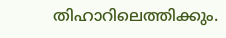തിഹാറിലെത്തിക്കും.